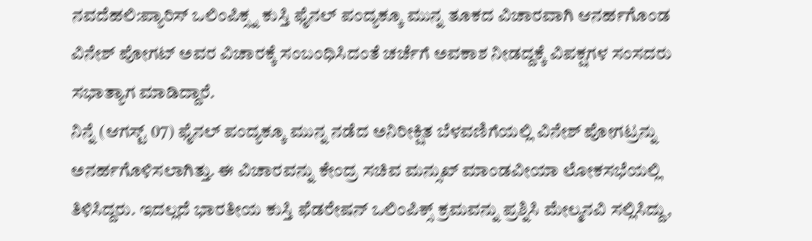ನವದೆಹಲಿ:ಪ್ಯಾರಿಸ್ ಒಲಿಂಪಿಕ್ಸ್ನ ಕುಸ್ತಿ ಫೈನಲ್ ಪಂದ್ಯಕ್ಕೂ ಮುನ್ನ ತೂಕದ ವಿಚಾರವಾಗಿ ಆನರ್ಹಗೊಂಡ ವಿನೇಶ್ ಪೋಗಟ್ ಅವರ ವಿಚಾರಕ್ಕೆ ಸಂಬಂಧಿಸಿದಂತೆ ಚರ್ಚೆಗೆ ಅವಕಾಶ ನೀಡದ್ದಕ್ಕೆ ವಿಪಕ್ಷಗಳ ಸಂಸದರು ಸಭಾತ್ಯಾಗ ಮಾಡಿದ್ದಾರೆ.
ನಿನ್ನೆ (ಆಗಸ್ಟ್ 07) ಫೈನಲ್ ಪಂದ್ಯಕ್ಕೂ ಮುನ್ನ ನಡೆದ ಅನಿರೀಕ್ಷಿತ ಬೆಳವಣಿಗೆಯಲ್ಲಿ ವಿನೇಶ್ ಪೋಗಟ್ರನ್ನು ಅನರ್ಹಗೊಳಿಸಲಾಗಿತ್ತು. ಈ ವಿಚಾರವನ್ನು ಕೇಂದ್ರ ಸಚಿವ ಮನ್ಸುಖ್ ಮಾಂಡವೀಯಾ ಲೋಕಸಭೆಯಲ್ಲಿ ತಿಳಿಸಿದ್ದರು. ಇದಲ್ಲದೆ ಭಾರತೀಯ ಕುಸ್ತಿ ಫೆಡರೇಷನ್ ಒಲಿಂಪಿಕ್ಸ್ ಕ್ರಮವನ್ನು ಪ್ರಶ್ನಿಸಿ ಮೇಲ್ಮನವಿ ಸಲ್ಲಿಸಿದ್ದು,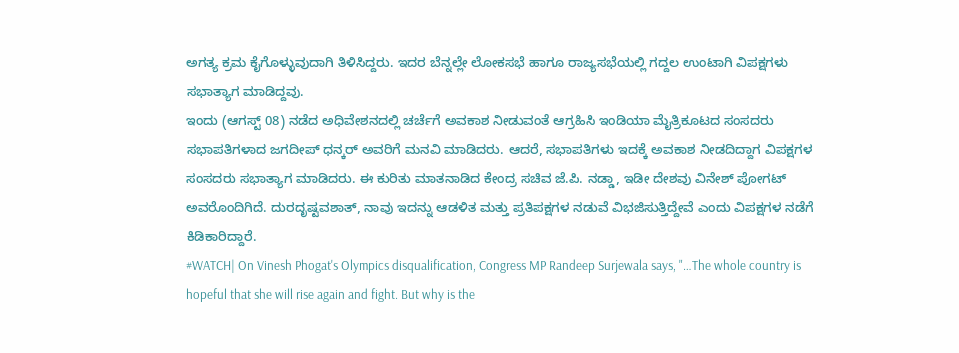ಅಗತ್ಯ ಕ್ರಮ ಕೈಗೊಳ್ಳುವುದಾಗಿ ತಿಳಿಸಿದ್ದರು. ಇದರ ಬೆನ್ನಲ್ಲೇ ಲೋಕಸಭೆ ಹಾಗೂ ರಾಜ್ಯಸಭೆಯಲ್ಲಿ ಗದ್ದಲ ಉಂಟಾಗಿ ವಿಪಕ್ಷಗಳು ಸಭಾತ್ಯಾಗ ಮಾಡಿದ್ದವು.
ಇಂದು (ಆಗಸ್ಟ್ 08) ನಡೆದ ಅಧಿವೇಶನದಲ್ಲಿ ಚರ್ಚೆಗೆ ಅವಕಾಶ ನೀಡುವಂತೆ ಆಗ್ರಹಿಸಿ ಇಂಡಿಯಾ ಮೈತ್ರಿಕೂಟದ ಸಂಸದರು ಸಭಾಪತಿಗಳಾದ ಜಗದೀಪ್ ಧನ್ಕರ್ ಅವರಿಗೆ ಮನವಿ ಮಾಡಿದರು. ಆದರೆ, ಸಭಾಪತಿಗಳು ಇದಕ್ಕೆ ಅವಕಾಶ ನೀಡದಿದ್ದಾಗ ವಿಪಕ್ಷಗಳ ಸಂಸದರು ಸಭಾತ್ಯಾಗ ಮಾಡಿದರು. ಈ ಕುರಿತು ಮಾತನಾಡಿದ ಕೇಂದ್ರ ಸಚಿವ ಜೆ.ಪಿ. ನಡ್ಡಾ, ಇಡೀ ದೇಶವು ವಿನೇಶ್ ಪೋಗಟ್ ಅವರೊಂದಿಗಿದೆ. ದುರದೃಷ್ಟವಶಾತ್, ನಾವು ಇದನ್ನು ಆಡಳಿತ ಮತ್ತು ಪ್ರತಿಪಕ್ಷಗಳ ನಡುವೆ ವಿಭಜಿಸುತ್ತಿದ್ದೇವೆ ಎಂದು ವಿಪಕ್ಷಗಳ ನಡೆಗೆ ಕಿಡಿಕಾರಿದ್ದಾರೆ.
#WATCH| On Vinesh Phogat's Olympics disqualification, Congress MP Randeep Surjewala says, "…The whole country is hopeful that she will rise again and fight. But why is the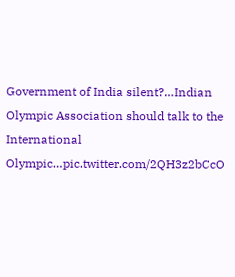Government of India silent?…Indian Olympic Association should talk to the International Olympic…pic.twitter.com/2QH3z2bCcO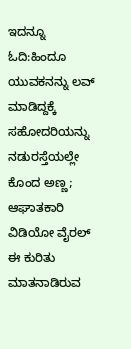ಇದನ್ನೂ ಓದಿ:ಹಿಂದೂ ಯುವಕನನ್ನು ಲವ್ ಮಾಡಿದ್ದಕ್ಕೆ ಸಹೋದರಿಯನ್ನು ನಡುರಸ್ತೆಯಲ್ಲೇ ಕೊಂದ ಅಣ್ಣ; ಆಘಾತಕಾರಿ ವಿಡಿಯೋ ವೈರಲ್
ಈ ಕುರಿತು ಮಾತನಾಡಿರುವ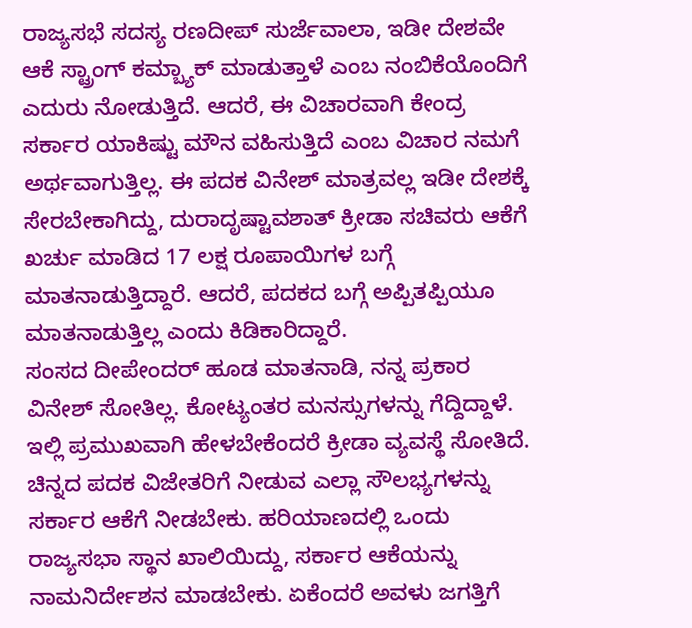ರಾಜ್ಯಸಭೆ ಸದಸ್ಯ ರಣದೀಪ್ ಸುರ್ಜೆವಾಲಾ, ಇಡೀ ದೇಶವೇ ಆಕೆ ಸ್ಟ್ರಾಂಗ್ ಕಮ್ಬ್ಯಾಕ್ ಮಾಡುತ್ತಾಳೆ ಎಂಬ ನಂಬಿಕೆಯೊಂದಿಗೆ ಎದುರು ನೋಡುತ್ತಿದೆ. ಆದರೆ, ಈ ವಿಚಾರವಾಗಿ ಕೇಂದ್ರ ಸರ್ಕಾರ ಯಾಕಿಷ್ಟು ಮೌನ ವಹಿಸುತ್ತಿದೆ ಎಂಬ ವಿಚಾರ ನಮಗೆ ಅರ್ಥವಾಗುತ್ತಿಲ್ಲ. ಈ ಪದಕ ವಿನೇಶ್ ಮಾತ್ರವಲ್ಲ ಇಡೀ ದೇಶಕ್ಕೆ ಸೇರಬೇಕಾಗಿದ್ದು, ದುರಾದೃಷ್ಟಾವಶಾತ್ ಕ್ರೀಡಾ ಸಚಿವರು ಆಕೆಗೆ ಖರ್ಚು ಮಾಡಿದ 17 ಲಕ್ಷ ರೂಪಾಯಿಗಳ ಬಗ್ಗೆ ಮಾತನಾಡುತ್ತಿದ್ದಾರೆ. ಆದರೆ, ಪದಕದ ಬಗ್ಗೆ ಅಪ್ಪಿತಪ್ಪಿಯೂ ಮಾತನಾಡುತ್ತಿಲ್ಲ ಎಂದು ಕಿಡಿಕಾರಿದ್ದಾರೆ.
ಸಂಸದ ದೀಪೇಂದರ್ ಹೂಡ ಮಾತನಾಡಿ, ನನ್ನ ಪ್ರಕಾರ ವಿನೇಶ್ ಸೋತಿಲ್ಲ. ಕೋಟ್ಯಂತರ ಮನಸ್ಸುಗಳನ್ನು ಗೆದ್ದಿದ್ದಾಳೆ. ಇಲ್ಲಿ ಪ್ರಮುಖವಾಗಿ ಹೇಳಬೇಕೆಂದರೆ ಕ್ರೀಡಾ ವ್ಯವಸ್ಥೆ ಸೋತಿದೆ. ಚಿನ್ನದ ಪದಕ ವಿಜೇತರಿಗೆ ನೀಡುವ ಎಲ್ಲಾ ಸೌಲಭ್ಯಗಳನ್ನು ಸರ್ಕಾರ ಆಕೆಗೆ ನೀಡಬೇಕು. ಹರಿಯಾಣದಲ್ಲಿ ಒಂದು ರಾಜ್ಯಸಭಾ ಸ್ಥಾನ ಖಾಲಿಯಿದ್ದು, ಸರ್ಕಾರ ಆಕೆಯನ್ನು ನಾಮನಿರ್ದೇಶನ ಮಾಡಬೇಕು. ಏಕೆಂದರೆ ಅವಳು ಜಗತ್ತಿಗೆ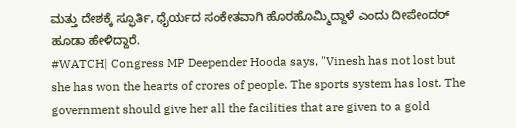ಮತ್ತು ದೇಶಕ್ಕೆ ಸ್ಫೂರ್ತಿ, ಧೈರ್ಯದ ಸಂಕೇತವಾಗಿ ಹೊರಹೊಮ್ಮಿದ್ದಾಳೆ ಎಂದು ದೀಪೇಂದರ್ ಹೂಡಾ ಹೇಳಿದ್ದಾರೆ.
#WATCH| Congress MP Deepender Hooda says, "Vinesh has not lost but she has won the hearts of crores of people. The sports system has lost. The government should give her all the facilities that are given to a gold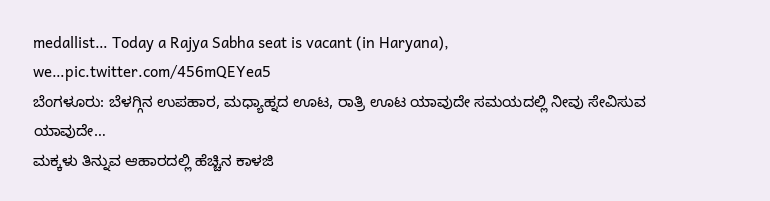medallist… Today a Rajya Sabha seat is vacant (in Haryana), we…pic.twitter.com/456mQEYea5
ಬೆಂಗಳೂರು: ಬೆಳಗ್ಗಿನ ಉಪಹಾರ, ಮಧ್ಯಾಹ್ನದ ಊಟ, ರಾತ್ರಿ ಊಟ ಯಾವುದೇ ಸಮಯದಲ್ಲಿ ನೀವು ಸೇವಿಸುವ ಯಾವುದೇ…
ಮಕ್ಕಳು ತಿನ್ನುವ ಆಹಾರದಲ್ಲಿ ಹೆಚ್ಚಿನ ಕಾಳಜಿ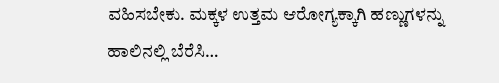ವಹಿಸಬೇಕು. ಮಕ್ಕಳ ಉತ್ತಮ ಆರೋಗ್ಯಕ್ಕಾಗಿ ಹಣ್ಣುಗಳನ್ನು ಹಾಲಿನಲ್ಲಿ ಬೆರೆಸಿ…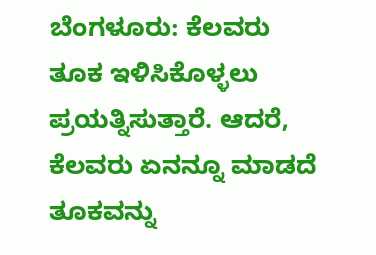ಬೆಂಗಳೂರು: ಕೆಲವರು ತೂಕ ಇಳಿಸಿಕೊಳ್ಳಲು ಪ್ರಯತ್ನಿಸುತ್ತಾರೆ. ಆದರೆ, ಕೆಲವರು ಏನನ್ನೂ ಮಾಡದೆ ತೂಕವನ್ನು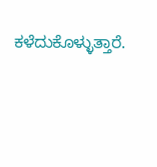ಕಳೆದುಕೊಳ್ಳುತ್ತಾರೆ.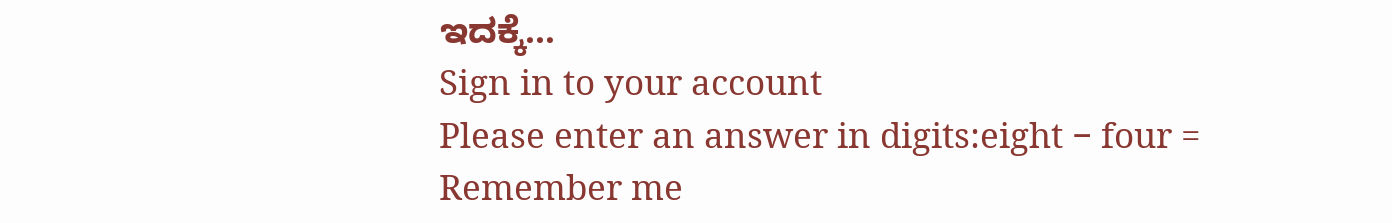ಇದಕ್ಕೆ…
Sign in to your account
Please enter an answer in digits:eight − four =
Remember me